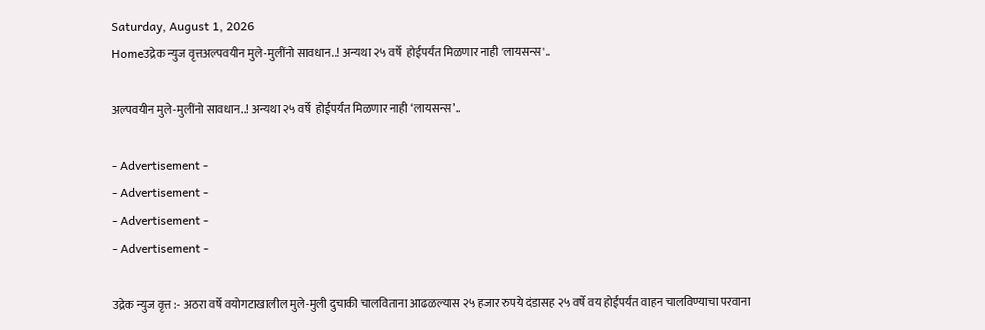Saturday, August 1, 2026
Homeउद्रेक न्युज वृत्तअल्पवयीन मुले-मुलींनो सावधान..! अन्यथा २५ वर्षे  होईपर्यंत मिळणार नाही 'लायसन्स'..

अल्पवयीन मुले-मुलींनो सावधान..! अन्यथा २५ वर्षे  होईपर्यंत मिळणार नाही ‘लायसन्स’..

- Advertisement -
- Advertisement -
- Advertisement -
- Advertisement -

उद्रेक न्युज वृत्त :- अठरा वर्षे वयोगटाखालील मुले-मुली दुचाकी चालविताना आढळल्यास २५ हजार रुपये दंडासह २५ वर्षे वय होईपर्यंत वाहन चालविण्याचा परवाना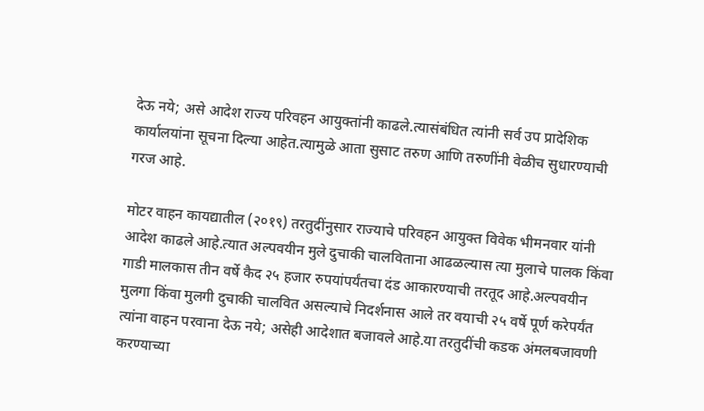देऊ नये; असे आदेश राज्य परिवहन आयुक्तांनी काढले.त्यासंबंधित त्यांनी सर्व उप प्रादेशिक कार्यालयांना सूचना दिल्या आहेत.त्यामुळे आता सुसाट तरुण आणि तरुणींनी वेळीच सुधारण्याची गरज आहे.

मोटर वाहन कायद्यातील (२०१९) तरतुदींनुसार राज्याचे परिवहन आयुक्त विवेक भीमनवार यांनी आदेश काढले आहे.त्यात अल्पवयीन मुले दुचाकी चालविताना आढळल्यास त्या मुलाचे पालक किंवा गाडी मालकास तीन वर्षे कैद २५ हजार रुपयांपर्यंतचा दंड आकारण्याची तरतूद आहे.अल्पवयीन मुलगा किंवा मुलगी दुचाकी चालवित असल्याचे निदर्शनास आले तर वयाची २५ वर्षे पूर्ण करेपर्यंत त्यांना वाहन परवाना देऊ नये; असेही आदेशात बजावले आहे.या तरतुदींची कडक अंमलबजावणी करण्याच्या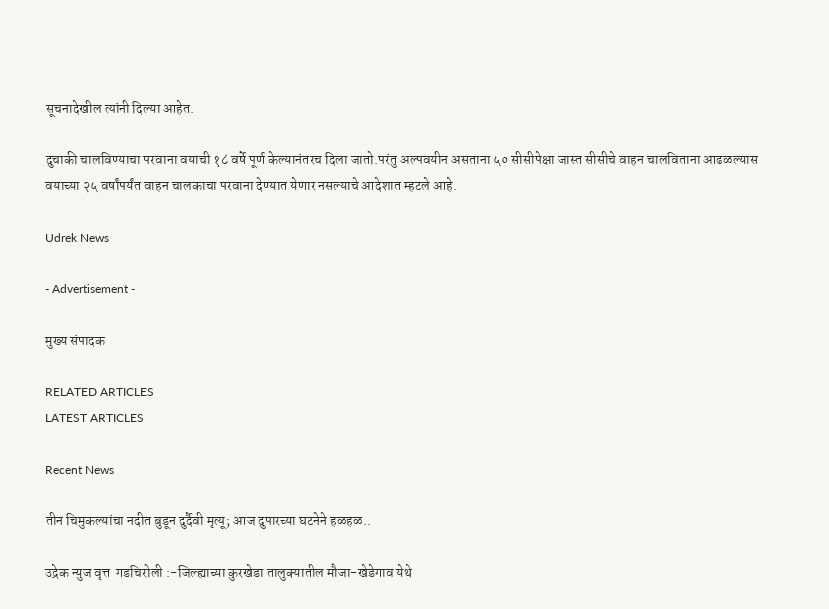सूचनादेखील त्यांनी दिल्या आहेत.

दुचाकी चालविण्याचा परवाना वयाची १८ वर्षे पूर्ण केल्यानंतरच दिला जातो.परंतु अल्पवयीन असताना ५० सीसीपेक्षा जास्त सीसीचे वाहन चालविताना आढळल्यास वयाच्या २५ वर्षांपर्यंत वाहन चालकाचा परवाना देण्यात येणार नसल्याचे आदेशात म्हटले आहे.

Udrek News

- Advertisement -

मुख्य संपादक

RELATED ARTICLES
LATEST ARTICLES

Recent News

तीन चिमुकल्यांचा नदीत बुडून दुर्दैवी मृत्यू; आज दुपारच्या घटनेने हळहळ..

उद्रेक न्युज वृत्त  गडचिरोली :-जिल्ह्याच्या कुरखेडा तालुक्यातील मौजा-खेडेगाव येथे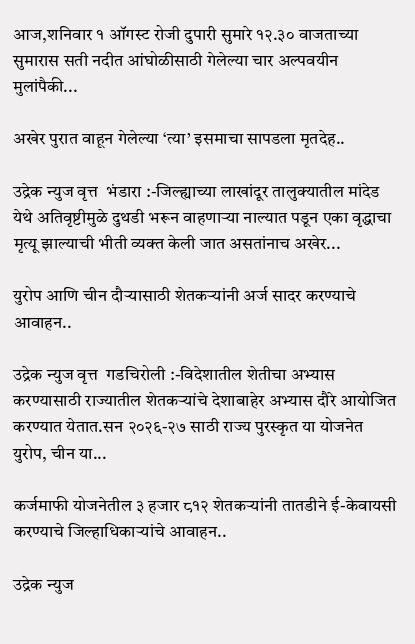आज,शनिवार १ ऑगस्ट रोजी दुपारी सुमारे १२.३० वाजताच्या सुमारास सती नदीत आंघोळीसाठी गेलेल्या चार अल्पवयीन मुलांपैकी...

अखेर पुरात वाहून गेलेल्या ‘त्या’ इसमाचा सापडला मृतदेह..

उद्रेक न्युज वृत्त  भंडारा :-जिल्ह्याच्या लाखांदूर तालुक्यातील मांदेड येथे अतिवृष्टीमुळे दुथडी भरून वाहणाऱ्या नाल्यात पडून एका वृद्धाचा मृत्यू झाल्याची भीती व्यक्त केली जात असतांनाच अखेर...

युरोप आणि चीन दौऱ्यासाठी शेतकऱ्यांनी अर्ज सादर करण्याचे आवाहन..

उद्रेक न्युज वृत्त  गडचिरोली :-विदेशातील शेतीचा अभ्यास करण्यासाठी राज्यातील शेतकऱ्यांचे देशाबाहेर अभ्यास दौरे आयोजित करण्यात येतात.सन २०२६-२७ साठी राज्य पुरस्कृत या योजनेत युरोप, चीन या...

कर्जमाफी योजनेतील ३ हजार ८१२ शेतकऱ्यांनी तातडीने ई-केवायसी करण्याचे जिल्हाधिकाऱ्यांचे आवाहन..

उद्रेक न्युज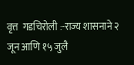वृत्त  गडचिरोली :-राज्य शासनाने २ जून आणि १५ जुलै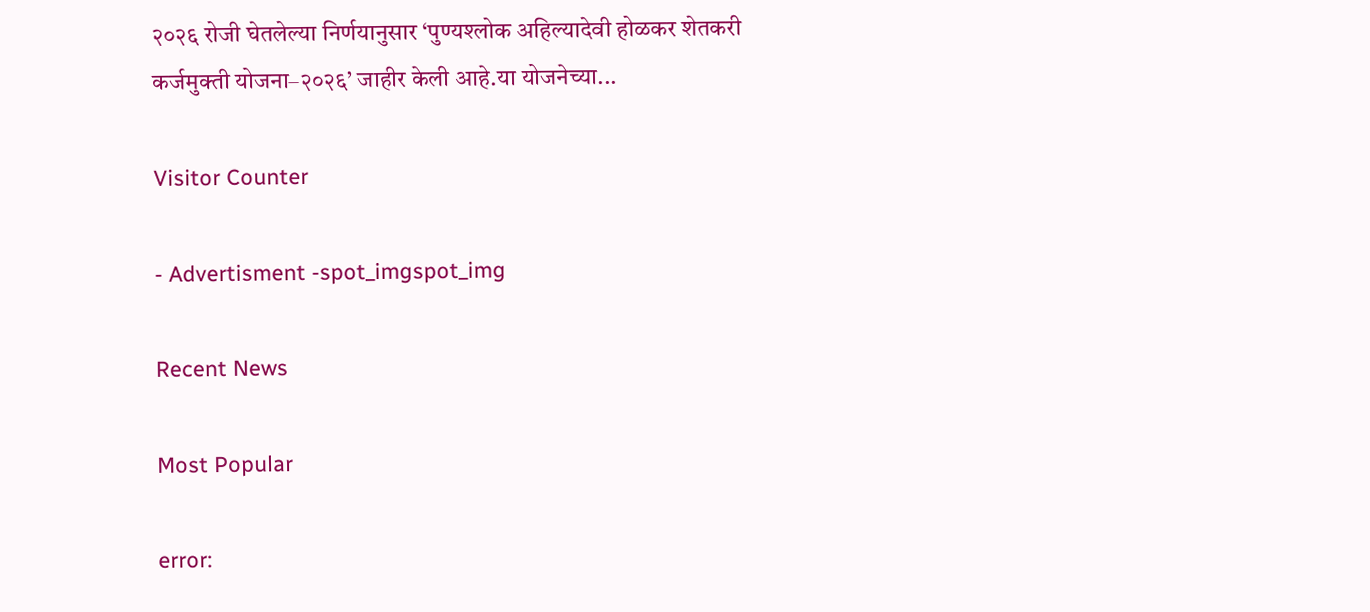२०२६ रोजी घेतलेल्या निर्णयानुसार ‘पुण्यश्लोक अहिल्यादेवी होळकर शेतकरी कर्जमुक्ती योजना–२०२६’ जाहीर केली आहे.या योजनेच्या...

Visitor Counter

- Advertisment -spot_imgspot_img

Recent News

Most Popular

error: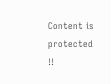Content is protected !!